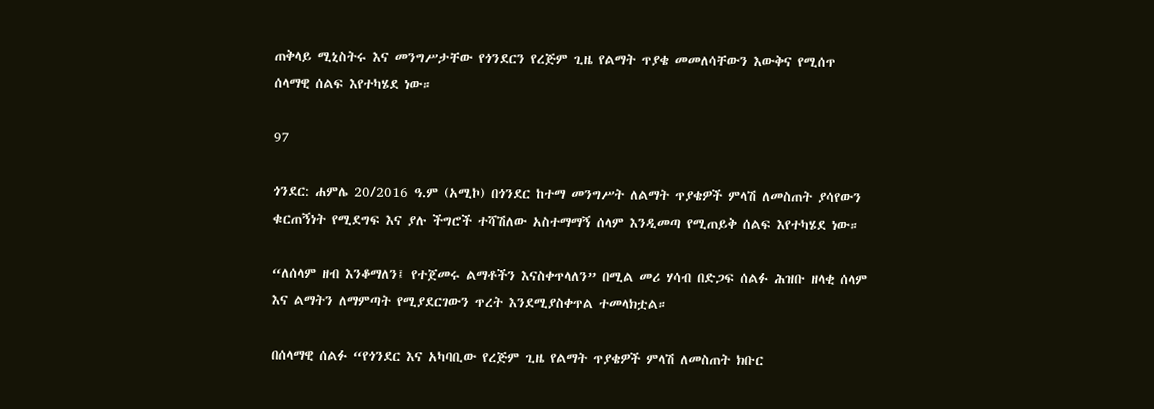ጠቅላይ ሚኒስትሩ እና መንግሥታቸው የጎንደርን የረጅም ጊዜ የልማት ጥያቄ መመለሳቸውን እውቅና የሚሰጥ ሰላማዊ ሰልፍ እየተካሄደ ነው።

97

ጎንደር: ሐምሌ 20/2016 ዓ.ም (አሚኮ) በጎንደር ከተማ መንግሥት ለልማት ጥያቄዎች ምላሽ ለመስጠት ያሳየውን ቁርጠኝነት የሚደግፍ እና ያሉ ችግሮች ተሻሽለው አስተማማኝ ሰላም እንዲመጣ የሚጠይቅ ሰልፍ እየተካሄደ ነው።

“ለሰላም ዘብ እንቆማለን፤ የተጀመሩ ልማቶችን እናስቀጥላለን” በሚል መሪ ሃሳብ በድጋፍ ሰልፉ ሕዝቡ ዘላቂ ሰላም እና ልማትን ለማምጣት የሚያደርገውን ጥረት እንደሚያስቀጥል ተመላክቷል።

በሰላማዊ ሰልፉ “የጎንደር እና አካባቢው የረጅም ጊዜ የልማት ጥያቄዎች ምላሽ ለመስጠት ክቡር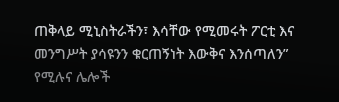ጠቅላይ ሚኒስትራችን፣ እሳቸው የሚመሩት ፖርቲ እና መንግሥት ያሳዩንን ቁርጠኝነት እውቅና እንሰጣለን” የሚሉና ሌሎች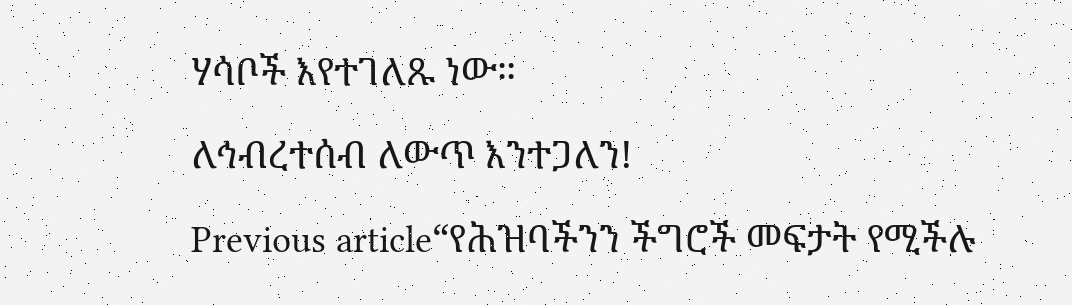ሃሳቦች እየተገለጹ ነው።

ለኅብረተሰብ ለውጥ እንተጋለን!

Previous article“የሕዝባችንን ችግሮች መፍታት የሚችሉ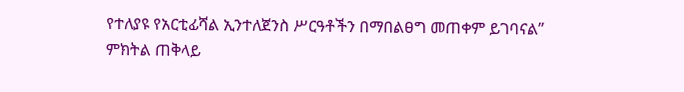የተለያዩ የአርቲፊሻል ኢንተለጀንስ ሥርዓቶችን በማበልፀግ መጠቀም ይገባናል” ምክትል ጠቅላይ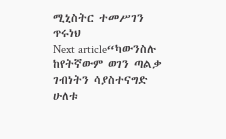ሚኒስትር ተመሥገን ጥሩነህ
Next article“ካውንስሉ ከየትኛውም ወገን ጣልቃ ገብነትን ሳያስተናግድ ሁለቱ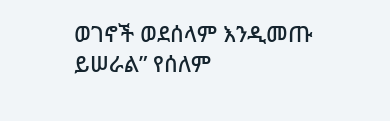ወገኖች ወደሰላም እንዲመጡ ይሠራል” የሰለም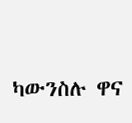ካውንስሉ ዋና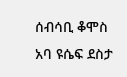ሰብሳቢ ቆሞስ አባ ዩሴፍ ደስታ